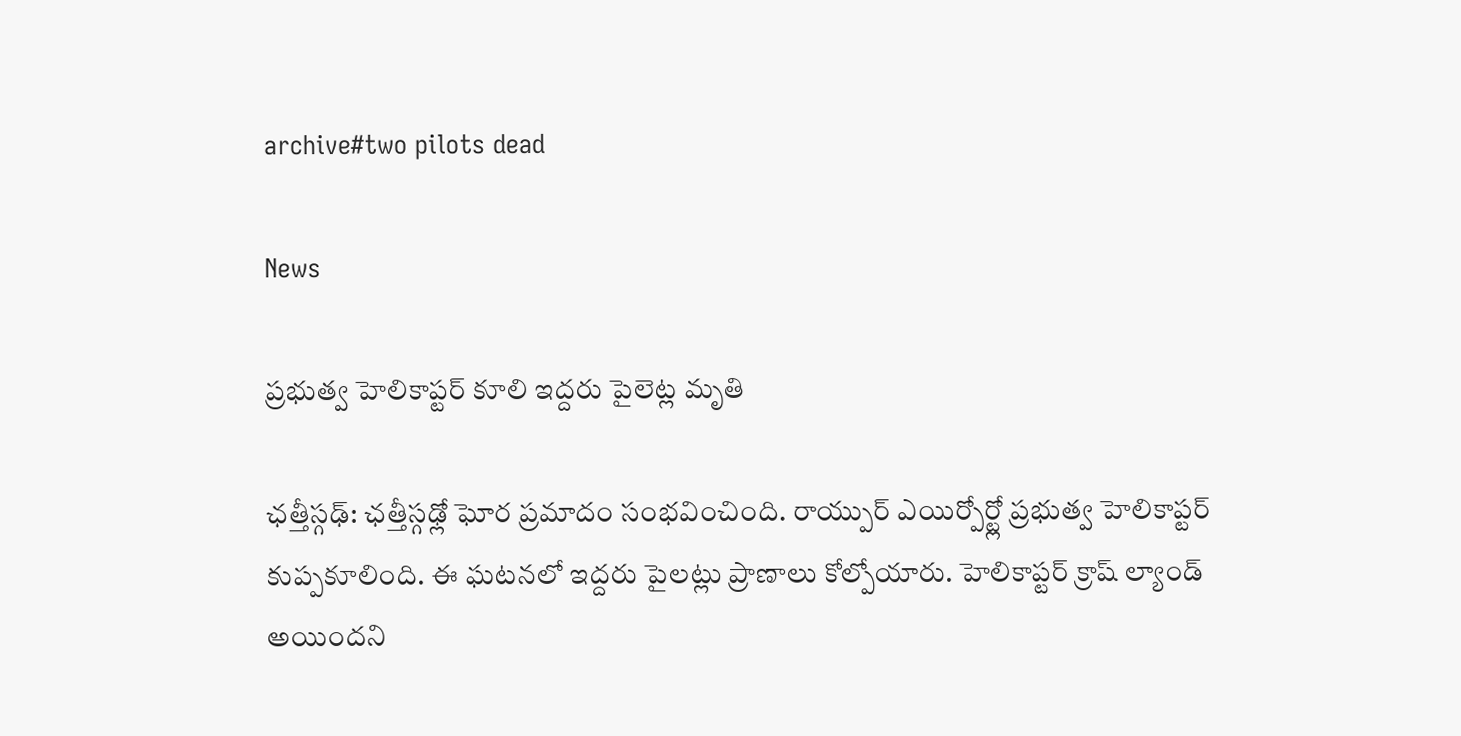archive#two pilots dead

News

ప్రభుత్వ హెలికాప్టర్ కూలి ఇద్దరు పైలెట్ల మృతి

ఛత్తీస్గఢ్: ఛత్తీస్గఢ్లో ఘోర ప్రమాదం సంభవించింది. రాయ్పుర్ ఎయిర్పోర్ట్లో ప్రభుత్వ హెలికాప్టర్ కుప్పకూలింది. ఈ ఘటనలో ఇద్దరు పైలట్లు ప్రాణాలు కోల్పోయారు. హెలికాప్టర్ క్రాష్ ల్యాండ్ అయిందని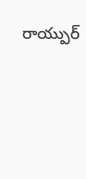రాయ్పుర్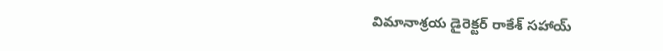విమానాశ్రయ డైరెక్టర్ రాకేశ్ సహాయ్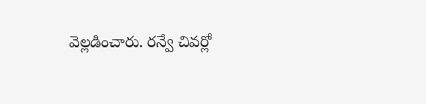వెల్లడించారు. రన్వే చివర్లో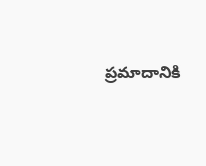ప్రమాదానికి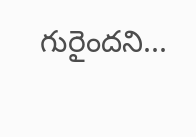గురైందని...